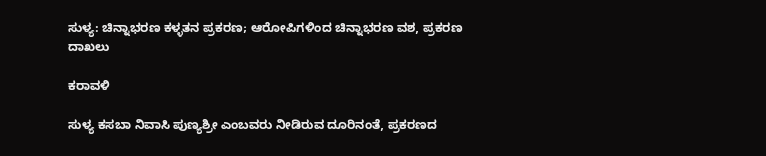ಸುಳ್ಯ: ಚಿನ್ನಾಭರಣ ಕಳ್ಳತನ ಪ್ರಕರಣ; ಆರೋಪಿಗಳಿಂದ ಚಿನ್ನಾಭರಣ ವಶ, ಪ್ರಕರಣ ದಾಖಲು

ಕರಾವಳಿ

ಸುಳ್ಯ ಕಸಬಾ ನಿವಾಸಿ ಪುಣ್ಯಶ್ರೀ ಎಂಬವರು ನೀಡಿರುವ ದೂರಿನಂತೆ, ಪ್ರಕರಣದ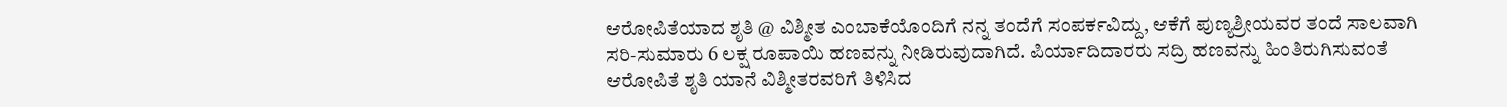ಆರೋಪಿತೆಯಾದ ಶೃತಿ @ ವಿಶ್ಮೀತ ಎಂಬಾಕೆಯೊಂದಿಗೆ ನನ್ನ ತಂದೆಗೆ ಸಂಪರ್ಕವಿದ್ದು, ಆಕೆಗೆ ಪುಣ್ಯಶ್ರೀಯವರ ತಂದೆ ಸಾಲವಾಗಿ ಸರಿ-ಸುಮಾರು 6 ಲಕ್ಷ ರೂಪಾಯಿ ಹಣವನ್ನು ನೀಡಿರುವುದಾಗಿದೆ. ಪಿರ್ಯಾದಿದಾರರು ಸದ್ರಿ ಹಣವನ್ನು ಹಿಂತಿರುಗಿಸುವಂತೆ ಆರೋಪಿತೆ ಶೃತಿ ಯಾನೆ ವಿಶ್ಮೀತರವರಿಗೆ ತಿಳಿಸಿದ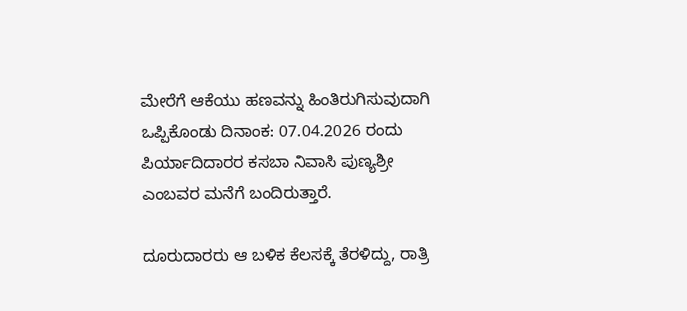ಮೇರೆಗೆ ಆಕೆಯು ಹಣವನ್ನು ಹಿಂತಿರುಗಿಸುವುದಾಗಿ ಒಪ್ಪಿಕೊಂಡು ದಿನಾಂಕ: 07.04.2026 ರಂದು ಪಿರ್ಯಾದಿದಾರರ ಕಸಬಾ ನಿವಾಸಿ ಪುಣ್ಯಶ್ರೀ ಎಂಬವರ ಮನೆಗೆ ಬಂದಿರುತ್ತಾರೆ.

ದೂರುದಾರರು ಆ ಬಳಿಕ ಕೆಲಸಕ್ಕೆ ತೆರಳಿದ್ದು, ರಾತ್ರಿ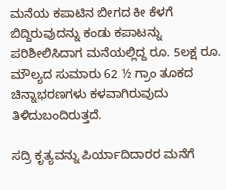ಮನೆಯ ಕಪಾಟಿನ ಬೀಗದ ಕೀ ಕೆಳಗೆ ಬಿದ್ದಿರುವುದನ್ನು ಕಂಡು ಕಪಾಟನ್ನು ಪರಿಶೀಲಿಸಿದಾಗ ಮನೆಯಲ್ಲಿದ್ದ ರೂ. 5ಲಕ್ಷ ರೂ. ಮೌಲ್ಯದ ಸುಮಾರು 62 ½ ಗ್ರಾಂ ತೂಕದ ಚಿನ್ನಾಭರಣಗಳು ಕಳವಾಗಿರುವುದು ತಿಳಿದುಬಂದಿರುತ್ತದೆ.

ಸದ್ರಿ ಕೃತ್ಯವನ್ನು ಪಿರ್ಯಾದಿದಾರರ ಮನೆಗೆ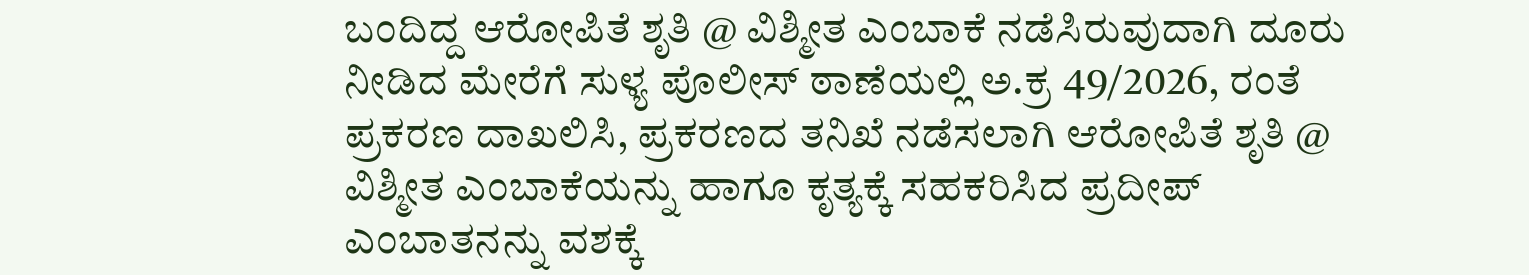ಬಂದಿದ್ದ ಆರೋಪಿತೆ ಶೃತಿ @ ವಿಶ್ಮೀತ ಎಂಬಾಕೆ ನಡೆಸಿರುವುದಾಗಿ ದೂರು ನೀಡಿದ ಮೇರೆಗೆ ಸುಳ್ಯ ಪೊಲೀಸ್ ಠಾಣೆಯಲ್ಲಿ ಅ.ಕ್ರ 49/2026, ರಂತೆ ಪ್ರಕರಣ ದಾಖಲಿಸಿ, ಪ್ರಕರಣದ ತನಿಖೆ ನಡೆಸಲಾಗಿ ಆರೋಪಿತೆ ಶೃತಿ @ ವಿಶ್ಮೀತ ಎಂಬಾಕೆಯನ್ನು ಹಾಗೂ ಕೃತ್ಯಕ್ಕೆ ಸಹಕರಿಸಿದ ಪ್ರದೀಪ್ ಎಂಬಾತನನ್ನು ವಶಕ್ಕೆ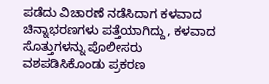ಪಡೆದು ವಿಚಾರಣೆ ನಡೆಸಿದಾಗ ಕಳವಾದ ಚಿನ್ನಾಭರಣಗಳು ಪತ್ತೆಯಾಗಿದ್ದು, ಕಳವಾದ ಸೊತ್ತುಗಳನ್ನು ಪೊಲೀಸರು ವಶಪಡಿಸಿಕೊಂಡು ಪ್ರಕರಣ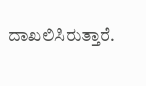ದಾಖಲಿಸಿರುತ್ತಾರೆ.